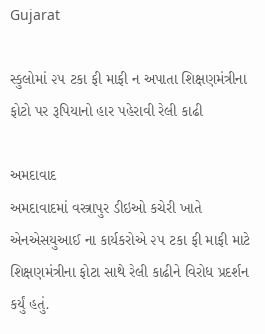Gujarat

સ્કુલોમાં ૨૫ ટકા ફી માફી ન અપાતા શિક્ષણમંત્રીના ફોટો પર રૂપિયાનો હાર પહેરાવી રેલી કાઢી

અમદાવાદ
અમદાવાદમાં વસ્ત્રાપુર ડીઇઓ કચેરી ખાતે એનએસયુઆઈ ના કાર્યકરોએ ૨૫ ટકા ફી માફી માટે શિક્ષણમંત્રીના ફોટા સાથે રેલી કાઢીને વિરોધ પ્રદર્શન કર્યું હતું.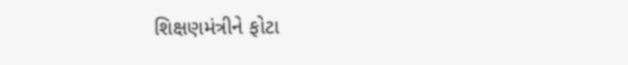શિક્ષણમંત્રીને ફોટા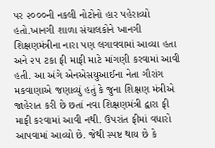પર ૨૦૦૦ની નકલી નોટોનો હાર પહેરાવ્યો હતો.ખાનગી શાળા સંચાલકોને ખાનગી શિક્ષણમંત્રીના નારા પણ લગાવવામાં આવ્યા હતા અને ૨૫ ટકા ફી માફી માટે માંગણી કરવામાં આવી હતી. આ અંગે એનએસયુઆઈના નેતા ગૌરાંગ મકવાણાએ જણાવ્યું હતું કે જુના શિક્ષણ મંત્રીએ જાહેરાત કરી છે છતાં નવા શિક્ષણમંત્રી દ્વારા ફી માફી કરવામાં આવી નથી. ઉપરાંત ફીમાં વધારો આપવામાં આવ્યો છે. જેથી સ્પષ્ટ થાય છે કે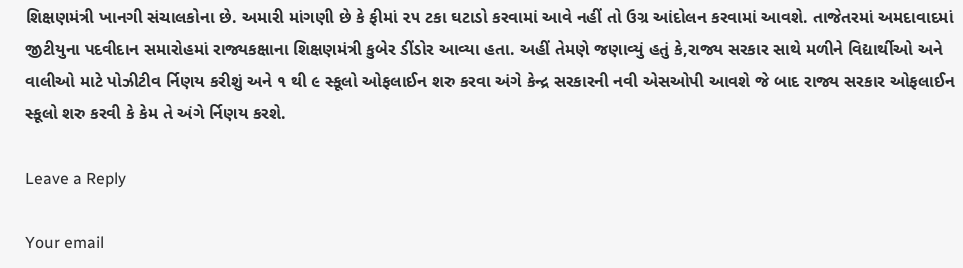શિક્ષણમંત્રી ખાનગી સંચાલકોના છે. અમારી માંગણી છે કે ફીમાં ૨૫ ટકા ઘટાડો કરવામાં આવે નહીં તો ઉગ્ર આંદોલન કરવામાં આવશે. તાજેતરમાં અમદાવાદમાં જીટીયુના પદવીદાન સમારોહમાં રાજ્યકક્ષાના શિક્ષણમંત્રી કુબેર ડીંડોર આવ્યા હતા. અહીં તેમણે જણાવ્યું હતું કે,રાજ્ય સરકાર સાથે મળીને વિદ્યાર્થીઓ અને વાલીઓ માટે પોઝીટીવ ર્નિણય કરીશું અને ૧ થી ૯ સ્કૂલો ઓફલાઈન શરુ કરવા અંગે કેન્દ્ર સરકારની નવી એસઓપી આવશે જે બાદ રાજ્ય સરકાર ઓફલાઈન સ્કૂલો શરુ કરવી કે કેમ તે અંગે ર્નિણય કરશે.

Leave a Reply

Your email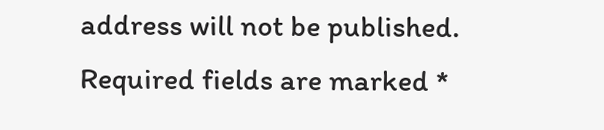address will not be published. Required fields are marked *